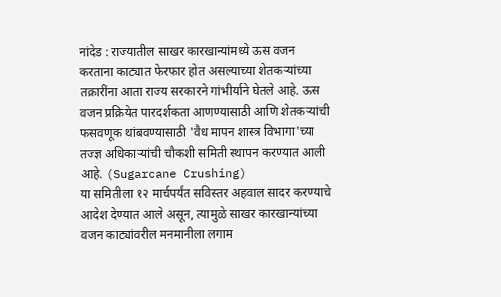नांदेड : राज्यातील साखर कारखान्यांमध्ये ऊस वजन करताना काट्यात फेरफार होत असल्याच्या शेतकऱ्यांच्या तक्रारींना आता राज्य सरकारने गांभीर्याने घेतले आहे. ऊस वजन प्रक्रियेत पारदर्शकता आणण्यासाठी आणि शेतकऱ्यांची फसवणूक थांबवण्यासाठी 'वैध मापन शास्त्र विभागा'च्या तज्ज्ञ अधिकाऱ्यांची चौकशी समिती स्थापन करण्यात आली आहे. (Sugarcane Crushing)
या समितीला १२ मार्चपर्यंत सविस्तर अहवाल सादर करण्याचे आदेश देण्यात आले असून, त्यामुळे साखर कारखान्यांच्या वजन काट्यांवरील मनमानीला लगाम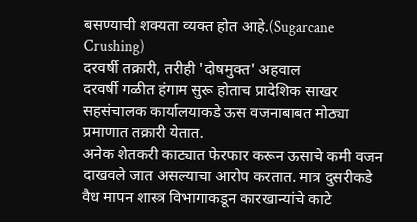बसण्याची शक्यता व्यक्त होत आहे.(Sugarcane Crushing)
दरवर्षी तक्रारी, तरीही 'दोषमुक्त' अहवाल
दरवर्षी गळीत हंगाम सुरू होताच प्रादेशिक साखर सहसंचालक कार्यालयाकडे ऊस वजनाबाबत मोठ्या प्रमाणात तक्रारी येतात.
अनेक शेतकरी काट्यात फेरफार करून ऊसाचे कमी वजन दाखवले जात असल्याचा आरोप करतात. मात्र दुसरीकडे वैध मापन शास्त्र विभागाकडून कारखान्यांचे काटे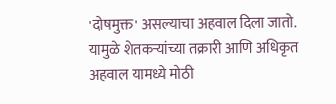'दोषमुक्त' असल्याचा अहवाल दिला जातो.
यामुळे शेतकऱ्यांच्या तक्रारी आणि अधिकृत अहवाल यामध्ये मोठी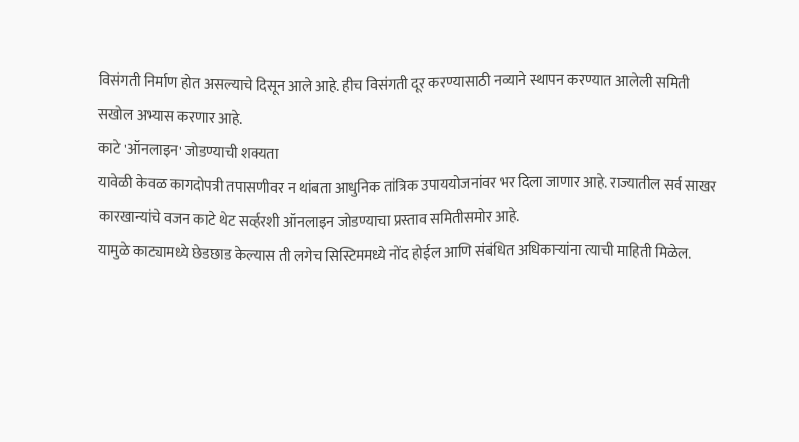विसंगती निर्माण होत असल्याचे दिसून आले आहे. हीच विसंगती दूर करण्यासाठी नव्याने स्थापन करण्यात आलेली समिती सखोल अभ्यास करणार आहे.
काटे 'ऑनलाइन' जोडण्याची शक्यता
यावेळी केवळ कागदोपत्री तपासणीवर न थांबता आधुनिक तांत्रिक उपाययोजनांवर भर दिला जाणार आहे. राज्यातील सर्व साखर कारखान्यांचे वजन काटे थेट सर्व्हरशी ऑनलाइन जोडण्याचा प्रस्ताव समितीसमोर आहे.
यामुळे काट्यामध्ये छेडछाड केल्यास ती लगेच सिस्टिममध्ये नोंद होईल आणि संबंधित अधिकाऱ्यांना त्याची माहिती मिळेल.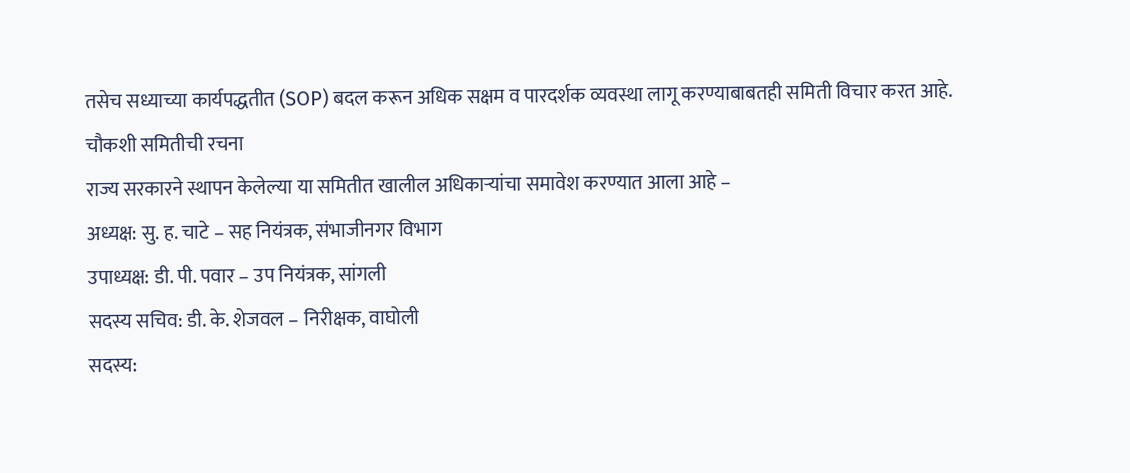तसेच सध्याच्या कार्यपद्धतीत (SOP) बदल करून अधिक सक्षम व पारदर्शक व्यवस्था लागू करण्याबाबतही समिती विचार करत आहे.
चौकशी समितीची रचना
राज्य सरकारने स्थापन केलेल्या या समितीत खालील अधिकाऱ्यांचा समावेश करण्यात आला आहे –
अध्यक्ष: सु. ह. चाटे – सह नियंत्रक, संभाजीनगर विभाग
उपाध्यक्ष: डी. पी. पवार – उप नियंत्रक, सांगली
सदस्य सचिव: डी. के. शेजवल – निरीक्षक, वाघोली
सदस्य: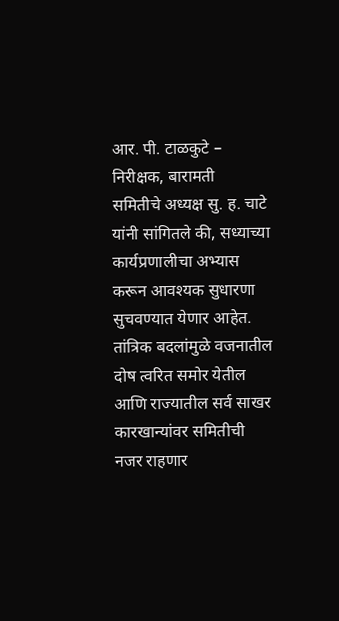आर. पी. टाळकुटे – निरीक्षक, बारामती
समितीचे अध्यक्ष सु. ह. चाटे यांनी सांगितले की, सध्याच्या कार्यप्रणालीचा अभ्यास करून आवश्यक सुधारणा सुचवण्यात येणार आहेत.
तांत्रिक बदलांमुळे वजनातील दोष त्वरित समोर येतील आणि राज्यातील सर्व साखर कारखान्यांवर समितीची नजर राहणार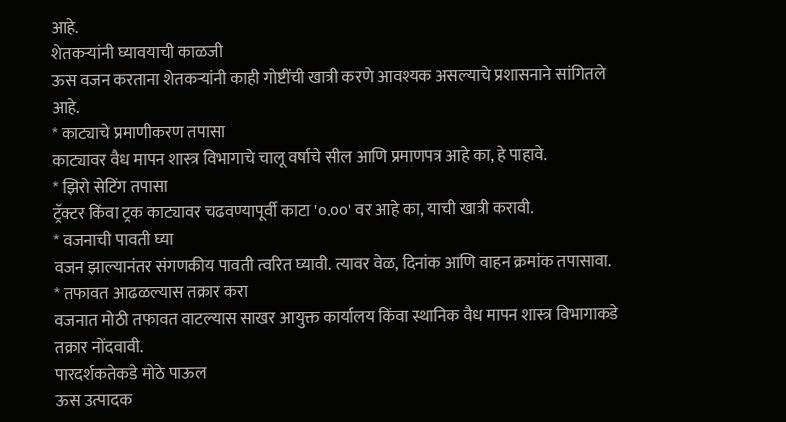आहे.
शेतकऱ्यांनी घ्यावयाची काळजी
ऊस वजन करताना शेतकऱ्यांनी काही गोष्टींची खात्री करणे आवश्यक असल्याचे प्रशासनाने सांगितले आहे.
* काट्याचे प्रमाणीकरण तपासा
काट्यावर वैध मापन शास्त्र विभागाचे चालू वर्षाचे सील आणि प्रमाणपत्र आहे का, हे पाहावे.
* झिरो सेटिंग तपासा
ट्रॅक्टर किंवा ट्रक काट्यावर चढवण्यापूर्वी काटा '०.००' वर आहे का, याची खात्री करावी.
* वजनाची पावती घ्या
वजन झाल्यानंतर संगणकीय पावती त्वरित घ्यावी. त्यावर वेळ, दिनांक आणि वाहन क्रमांक तपासावा.
* तफावत आढळल्यास तक्रार करा
वजनात मोठी तफावत वाटल्यास साखर आयुक्त कार्यालय किंवा स्थानिक वैध मापन शास्त्र विभागाकडे तक्रार नोंदवावी.
पारदर्शकतेकडे मोठे पाऊल
ऊस उत्पादक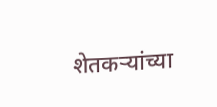शेतकऱ्यांच्या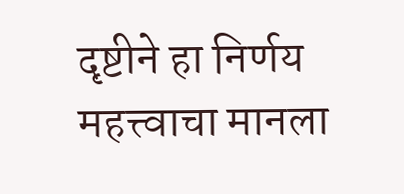दृष्टीने हा निर्णय महत्त्वाचा मानला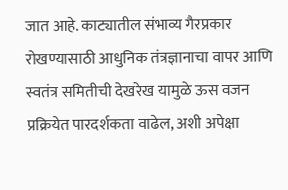जात आहे. काट्यातील संभाव्य गैरप्रकार रोखण्यासाठी आधुनिक तंत्रज्ञानाचा वापर आणि स्वतंत्र समितीची देखरेख यामुळे ऊस वजन प्रक्रियेत पारदर्शकता वाढेल, अशी अपेक्षा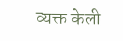व्यक्त केली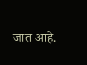जात आहे.